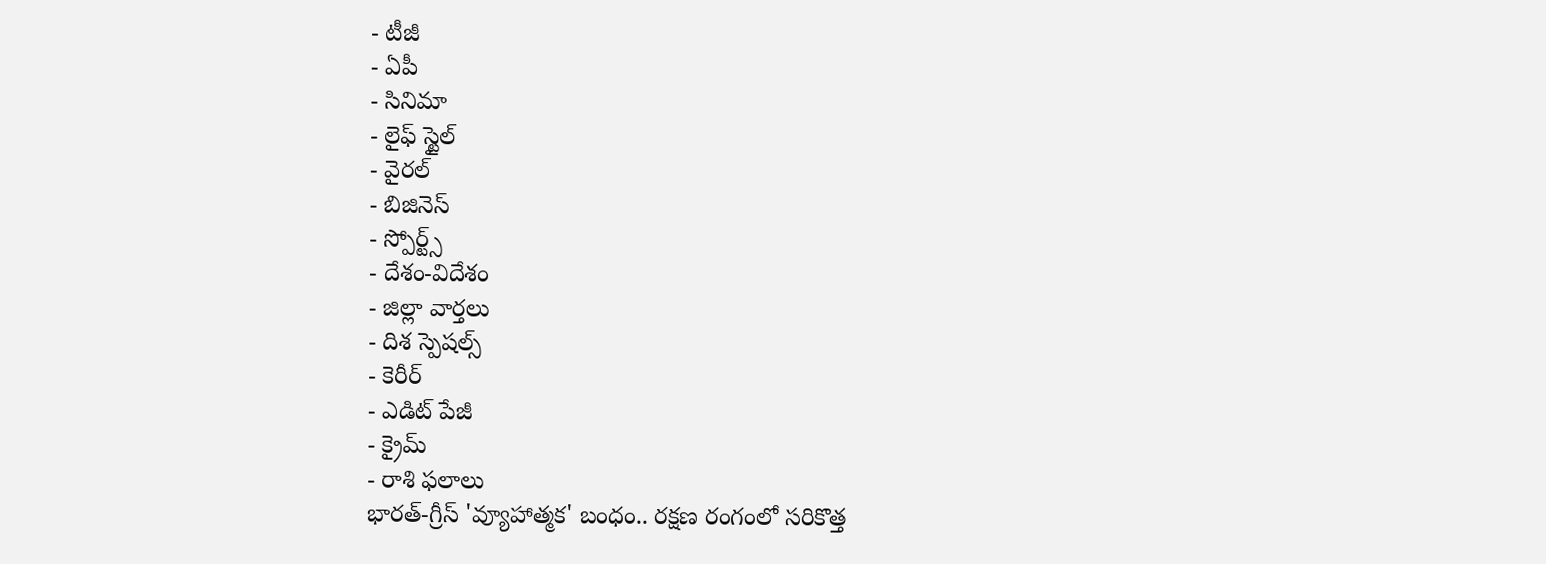- టీజీ
- ఏపీ
- సినిమా
- లైఫ్ స్టైల్
- వైరల్
- బిజినెస్
- స్పోర్ట్స్
- దేశం-విదేశం
- జిల్లా వార్తలు
- దిశ స్పెషల్స్
- కెరీర్
- ఎడిట్ పేజీ
- క్రైమ్
- రాశి ఫలాలు
భారత్-గ్రీస్ 'వ్యూహాత్మక' బంధం.. రక్షణ రంగంలో సరికొత్త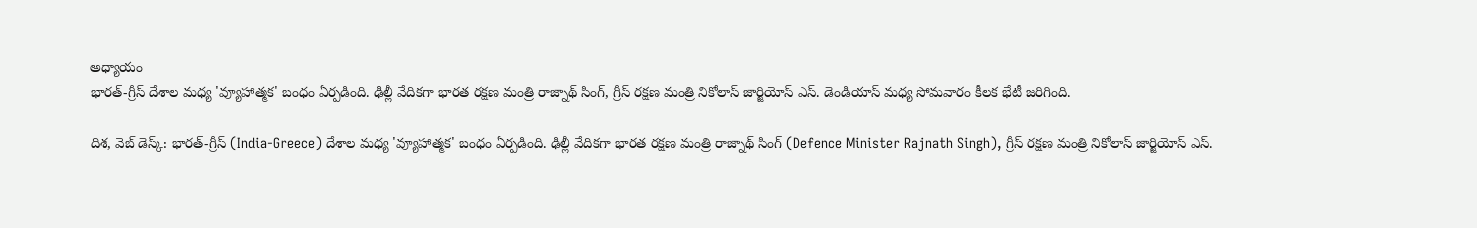అధ్యాయం
భారత్-గ్రీస్ దేశాల మధ్య 'వ్యూహాత్మక' బంధం ఏర్పడింది. ఢిల్లీ వేదికగా భారత రక్షణ మంత్రి రాజ్నాథ్ సింగ్, గ్రీస్ రక్షణ మంత్రి నికోలాస్ జార్జియోస్ ఎస్. డెండియాస్ మధ్య సోమవారం కీలక భేటీ జరిగింది.

దిశ, వెబ్ డెస్క్: భారత్-గ్రీస్ (India-Greece) దేశాల మధ్య 'వ్యూహాత్మక' బంధం ఏర్పడింది. ఢిల్లీ వేదికగా భారత రక్షణ మంత్రి రాజ్నాథ్ సింగ్ (Defence Minister Rajnath Singh), గ్రీస్ రక్షణ మంత్రి నికోలాస్ జార్జియోస్ ఎస్.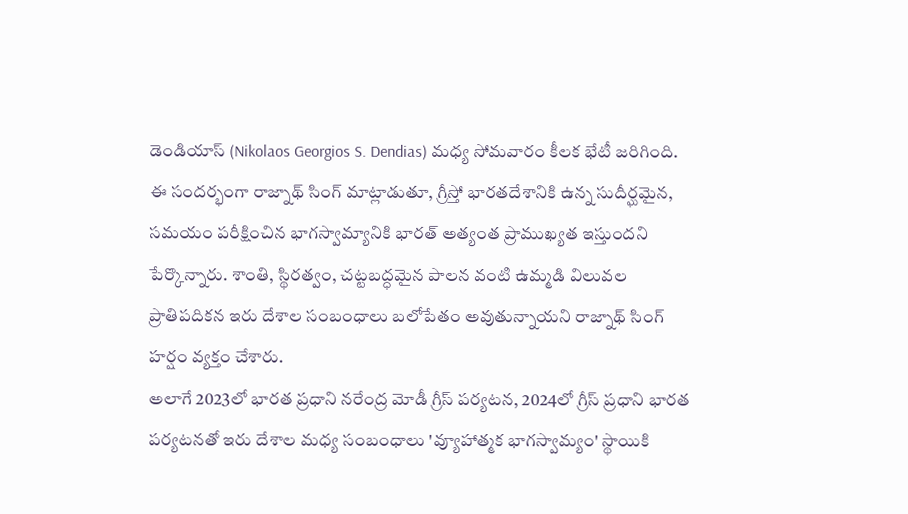డెండియాస్ (Nikolaos Georgios S. Dendias) మధ్య సోమవారం కీలక భేటీ జరిగింది. ఈ సందర్భంగా రాజ్నాథ్ సింగ్ మాట్లాడుతూ, గ్రీస్తో భారతదేశానికి ఉన్న సుదీర్ఘమైన, సమయం పరీక్షించిన భాగస్వామ్యానికి భారత్ అత్యంత ప్రాముఖ్యత ఇస్తుందని పేర్కొన్నారు. శాంతి, స్థిరత్వం, చట్టబద్ధమైన పాలన వంటి ఉమ్మడి విలువల ప్రాతిపదికన ఇరు దేశాల సంబంధాలు బలోపేతం అవుతున్నాయని రాజ్నాథ్ సింగ్ హర్షం వ్యక్తం చేశారు.
అలాగే 2023లో భారత ప్రధాని నరేంద్ర మోడీ గ్రీస్ పర్యటన, 2024లో గ్రీస్ ప్రధాని భారత పర్యటనతో ఇరు దేశాల మధ్య సంబంధాలు 'వ్యూహాత్మక భాగస్వామ్యం' స్థాయికి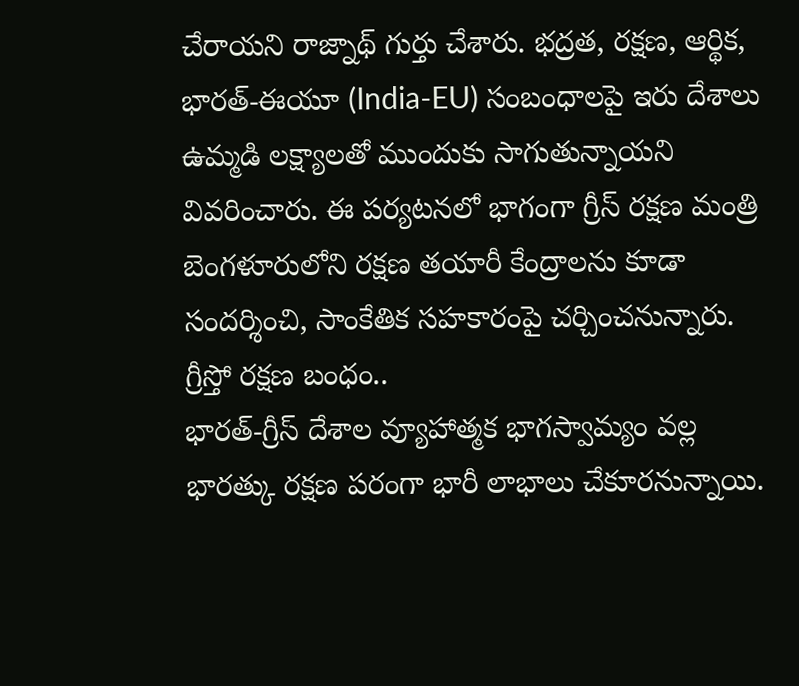చేరాయని రాజ్నాథ్ గుర్తు చేశారు. భద్రత, రక్షణ, ఆర్థిక, భారత్-ఈయూ (India-EU) సంబంధాలపై ఇరు దేశాలు ఉమ్మడి లక్ష్యాలతో ముందుకు సాగుతున్నాయని వివరించారు. ఈ పర్యటనలో భాగంగా గ్రీస్ రక్షణ మంత్రి బెంగళూరులోని రక్షణ తయారీ కేంద్రాలను కూడా సందర్శించి, సాంకేతిక సహకారంపై చర్చించనున్నారు.
గ్రీస్తో రక్షణ బంధం..
భారత్-గ్రీస్ దేశాల వ్యూహాత్మక భాగస్వామ్యం వల్ల భారత్కు రక్షణ పరంగా భారీ లాభాలు చేకూరనున్నాయి.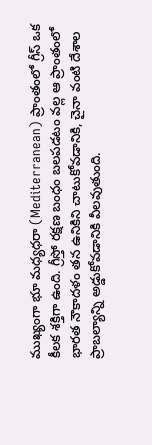ముఖ్యంగా భూ మధ్యధరా (Mediterranean) ప్రాంతంలో గ్రీస్ ఒక కీలక శక్తిగా ఉంది. గ్రీస్తో రక్షణ బంధం బలపడటం వల్ల ఆ ప్రాంతంలో భారత నౌకాదళం తన ఉనికిని చాటుకోవడానికి, చైనా వంటి దేశాల ప్రాబల్యాన్ని అడ్డుకోవడానికి వీలవుతుంది.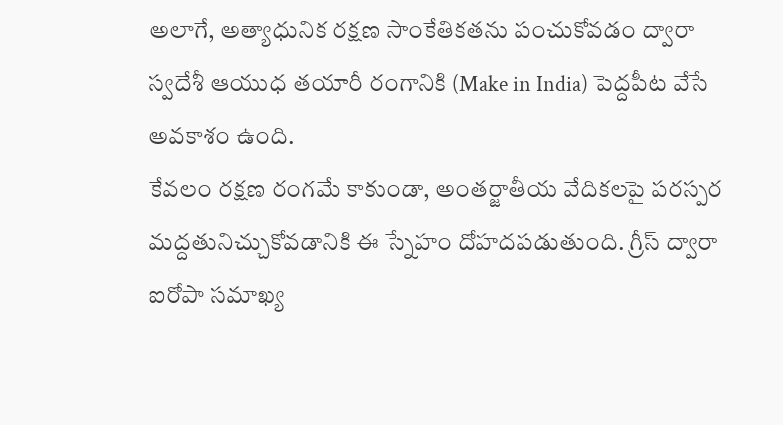అలాగే, అత్యాధునిక రక్షణ సాంకేతికతను పంచుకోవడం ద్వారా స్వదేశీ ఆయుధ తయారీ రంగానికి (Make in India) పెద్దపీట వేసే అవకాశం ఉంది.
కేవలం రక్షణ రంగమే కాకుండా, అంతర్జాతీయ వేదికలపై పరస్పర మద్దతునిచ్చుకోవడానికి ఈ స్నేహం దోహదపడుతుంది. గ్రీస్ ద్వారా ఐరోపా సమాఖ్య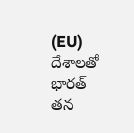(EU) దేశాలతో భారత్ తన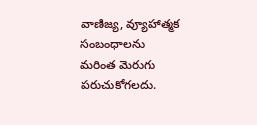వాణిజ్య, వ్యూహాత్మక సంబంధాలను మరింత మెరుగు పరుచుకోగలదు.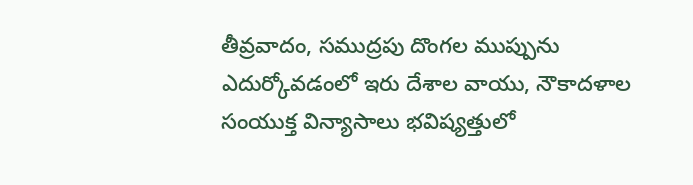తీవ్రవాదం, సముద్రపు దొంగల ముప్పును ఎదుర్కోవడంలో ఇరు దేశాల వాయు, నౌకాదళాల సంయుక్త విన్యాసాలు భవిష్యత్తులో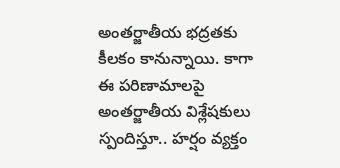అంతర్జాతీయ భద్రతకు కీలకం కానున్నాయి. కాగా ఈ పరిణామాలపై అంతర్జాతీయ విశ్లేషకులు స్పందిస్తూ.. హర్షం వ్యక్తం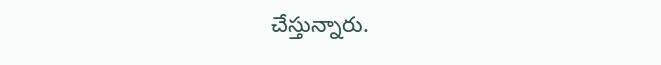చేస్తున్నారు.